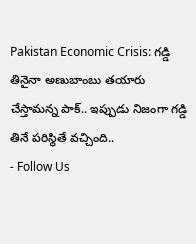Pakistan Economic Crisis: గడ్డి తినైనా అణుబాంబు తయారు చేస్తామన్న పాక్.. ఇప్పుడు నిజంగా గడ్డి తినే పరిస్థితే వచ్చింది..
- Follow Us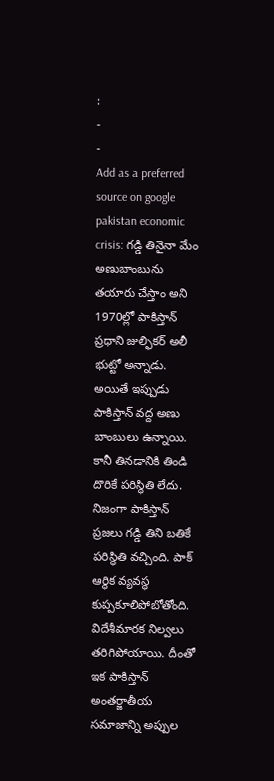:
-
-
Add as a preferred
source on google
pakistan economic crisis: గడ్డి తినైనా మేం అణుబాంబును తయారు చేస్తాం అని 1970ల్లో పాకిస్తాన్ ప్రధాని జుల్ఫికర్ అలీ భుట్టో అన్నాడు. అయితే ఇప్పుడు పాకిస్తాన్ వద్ద అణు బాంబులు ఉన్నాయి. కానీ తినడానికి తిండి దొరికే పరిస్థితి లేదు. నిజంగా పాకిస్తాన్ ప్రజలు గడ్డి తిని బతికే పరిస్థితి వచ్చింది. పాక్ ఆర్థిక వ్యవస్థ కుప్పకూలిపోబోతోంది. విదేశీమారక నిల్వలు తరిగిపోయాయి. దీంతో ఇక పాకిస్తాన్ అంతర్జాతీయ సమాజాన్ని అప్పుల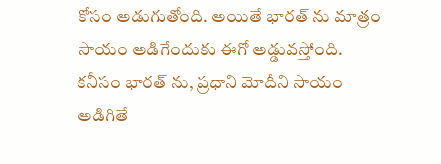కోసం అడుగుతోంది. అయితే భారత్ ను మాత్రం సాయం అడిగేందుకు ఈగో అడ్డువస్తోంది. కనీసం భారత్ ను, ప్రధాని మోదీని సాయం అడిగితే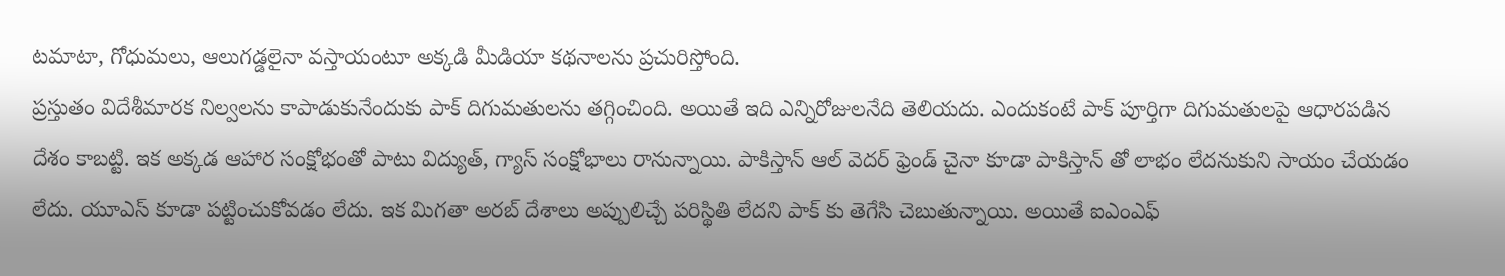టమాటా, గోధుమలు, ఆలుగడ్డలైనా వస్తాయంటూ అక్కడి మీడియా కథనాలను ప్రచురిస్తోంది.
ప్రస్తుతం విదేశీమారక నిల్వలను కాపాడుకునేందుకు పాక్ దిగుమతులను తగ్గించింది. అయితే ఇది ఎన్నిరోజులనేది తెలియదు. ఎందుకంటే పాక్ పూర్తిగా దిగుమతులపై ఆధారపడిన దేశం కాబట్టి. ఇక అక్కడ ఆహార సంక్షోభంతో పాటు విద్యుత్, గ్యాస్ సంక్షోభాలు రానున్నాయి. పాకిస్తాన్ ఆల్ వెదర్ ఫ్రెండ్ చైనా కూడా పాకిస్తాన్ తో లాభం లేదనుకుని సాయం చేయడం లేదు. యూఎస్ కూడా పట్టించుకోవడం లేదు. ఇక మిగతా అరబ్ దేశాలు అప్పులిచ్చే పరిస్థితి లేదని పాక్ కు తెగేసి చెబుతున్నాయి. అయితే ఐఎంఎఫ్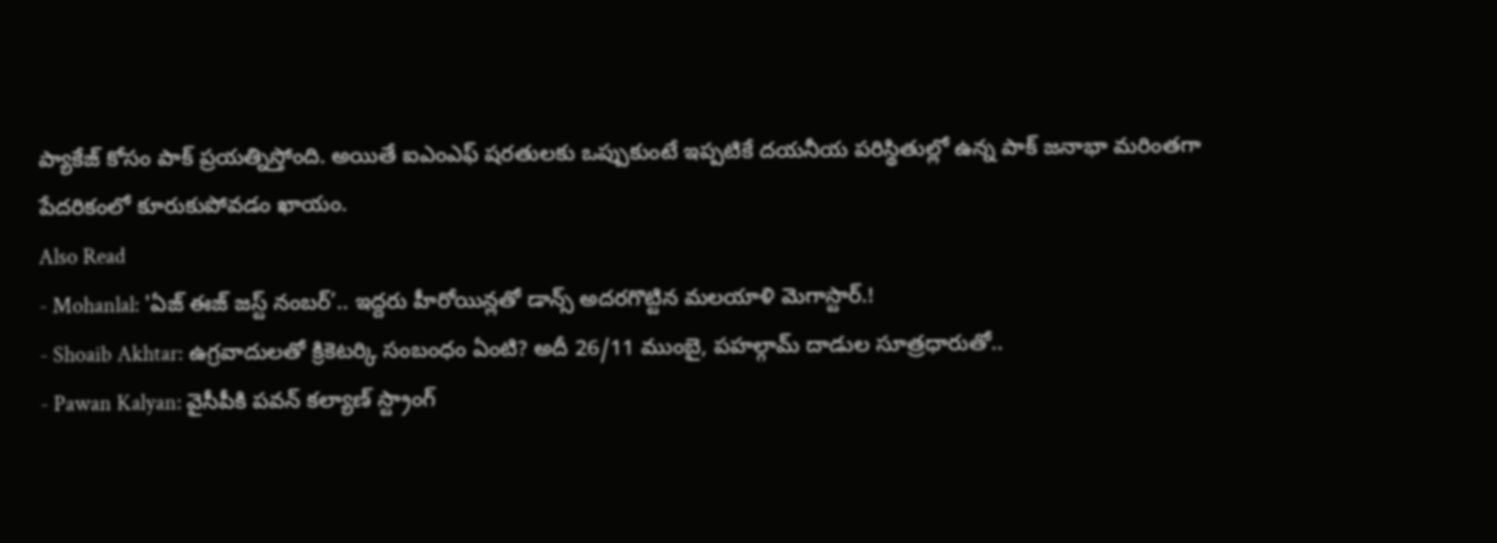ప్యాకేజ్ కోసం పాక్ ప్రయత్నిస్తోంది. అయితే ఐఎంఎఫ్ షరతులకు ఒప్పుకుంటే ఇప్పటికే దయనీయ పరిస్థితుల్లో ఉన్న పాక్ జనాభా మరింతగా పేదరికంలో కూరుకుపోవడం ఖాయం.
Also Read
- Mohanlal: 'ఏజ్ ఈజ్ జస్ట్ నంబర్’.. ఇద్దరు హీరోయిన్లతో డాన్స్ అదరగొట్టిన మలయాళి మెగాస్టార్.!
- Shoaib Akhtar: ఉగ్రవాదులతో క్రికెటర్కి సంబంధం ఏంటి? అదీ 26/11 ముంబై, పహల్గామ్ దాడుల సూత్రధారుతో..
- Pawan Kalyan: వైసీపీకి పవన్ కల్యాణ్ స్ట్రాంగ్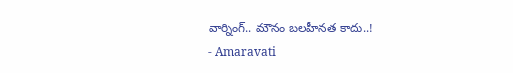వార్నింగ్.. మౌనం బలహీనత కాదు..!
- Amaravati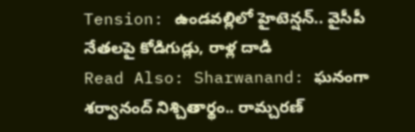Tension: ఉండవల్లిలో హైటెన్షన్.. వైసీపీ నేతలపై కోడిగుడ్లు, రాళ్ల దాడి
Read Also: Sharwanand: ఘనంగా శర్వానంద్ నిశ్చితార్థం.. రామ్చరణ్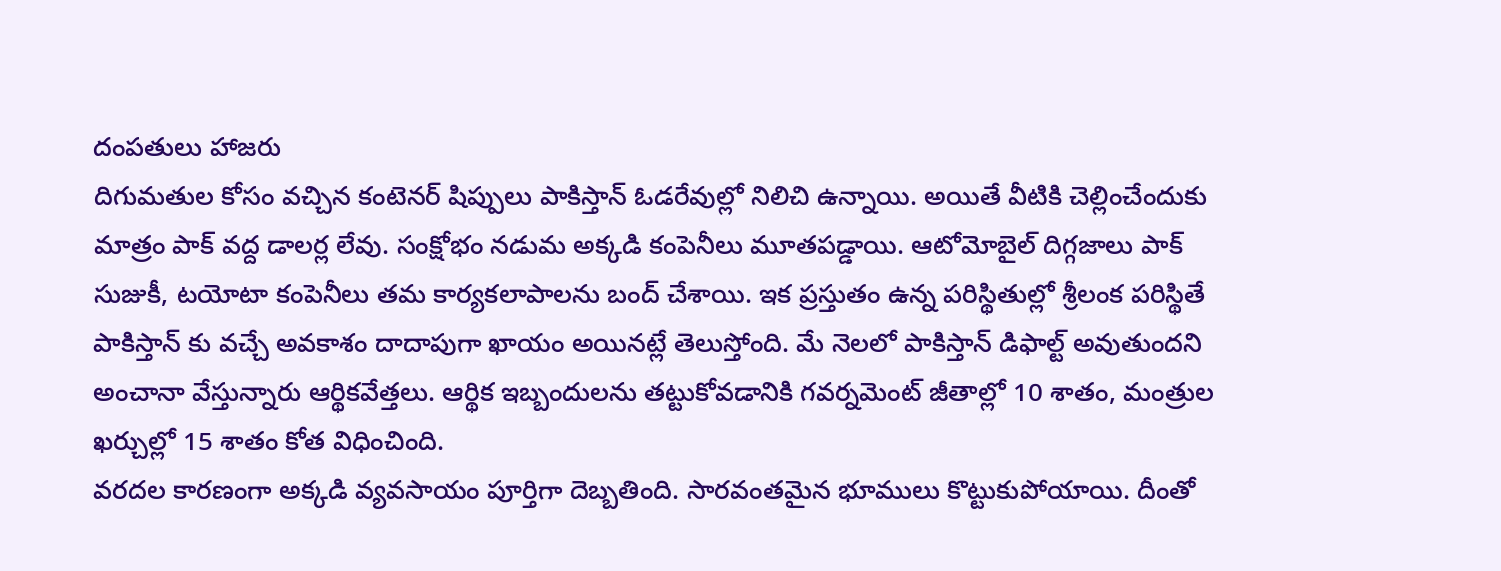దంపతులు హాజరు
దిగుమతుల కోసం వచ్చిన కంటెనర్ షిప్పులు పాకిస్తాన్ ఓడరేవుల్లో నిలిచి ఉన్నాయి. అయితే వీటికి చెల్లించేందుకు మాత్రం పాక్ వద్ద డాలర్ల లేవు. సంక్షోభం నడుమ అక్కడి కంపెనీలు మూతపడ్డాయి. ఆటోమోబైల్ దిగ్గజాలు పాక్ సుజుకీ, టయోటా కంపెనీలు తమ కార్యకలాపాలను బంద్ చేశాయి. ఇక ప్రస్తుతం ఉన్న పరిస్థితుల్లో శ్రీలంక పరిస్థితే పాకిస్తాన్ కు వచ్చే అవకాశం దాదాపుగా ఖాయం అయినట్లే తెలుస్తోంది. మే నెలలో పాకిస్తాన్ డిఫాల్ట్ అవుతుందని అంచానా వేస్తున్నారు ఆర్థికవేత్తలు. ఆర్థిక ఇబ్బందులను తట్టుకోవడానికి గవర్నమెంట్ జీతాల్లో 10 శాతం, మంత్రుల ఖర్చుల్లో 15 శాతం కోత విధించింది.
వరదల కారణంగా అక్కడి వ్యవసాయం పూర్తిగా దెబ్బతింది. సారవంతమైన భూములు కొట్టుకుపోయాయి. దీంతో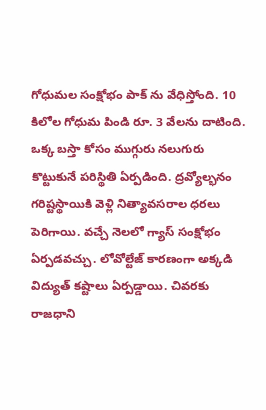గోధుమల సంక్షోభం పాక్ ను వేధిస్తోంది. 10 కిలోల గోధుమ పిండి రూ. 3 వేలను దాటింది. ఒక్క బస్తా కోసం ముగ్గురు నలుగురు కొట్టుకునే పరిస్థితి ఏర్పడింది. ద్రవ్యోల్భనం గరిష్టస్థాయికి వెళ్లి నిత్యావసరాల ధరలు పెరిగాయి. వచ్చే నెలలో గ్యాస్ సంక్షోభం ఏర్పడవచ్చు. లోవోల్టేజ్ కారణంగా అక్కడి విద్యుత్ కష్టాలు ఏర్పడ్డాయి. చివరకు రాజధాని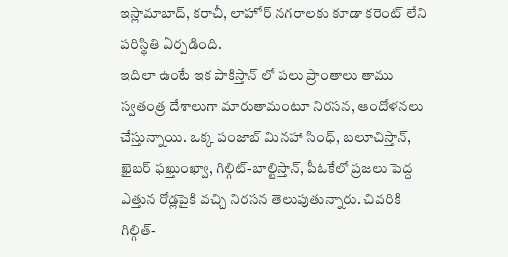ఇస్లామాబాద్, కరాచీ, లాహోర్ నగరాలకు కూడా కరెంట్ లేని పరిస్థితి ఏర్పడింది.
ఇదిలా ఉంటే ఇక పాకిస్తాన్ లో పలు ప్రాంతాలు తాము స్వతంత్ర దేశాలుగా మారుతామంటూ నిరసన, ఆందోళనలు చేస్తున్నాయి. ఒక్క పంజాబ్ మినహా సింధ్, బలూచిస్తాన్, ఖైబర్ ఫఖ్తుంఖ్వా, గిల్గిట్-బాల్టిస్తాన్, పీఓకేలో ప్రజలు పెద్ద ఎత్తున రోడ్లపైకి వచ్చి నిరసన తెలుపుతున్నారు. చివరికి గిల్గిత్-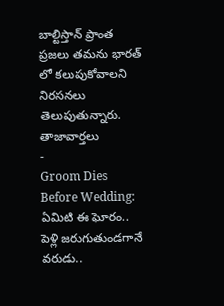బాల్టిస్తాన్ ప్రాంత ప్రజలు తమను భారత్ లో కలుపుకోవాలని నిరసనలు తెలుపుతున్నారు.
తాజావార్తలు
-
Groom Dies Before Wedding: ఏమిటి ఈ ఘోరం.. పెళ్లి జరుగుతుండగానే వరుడు..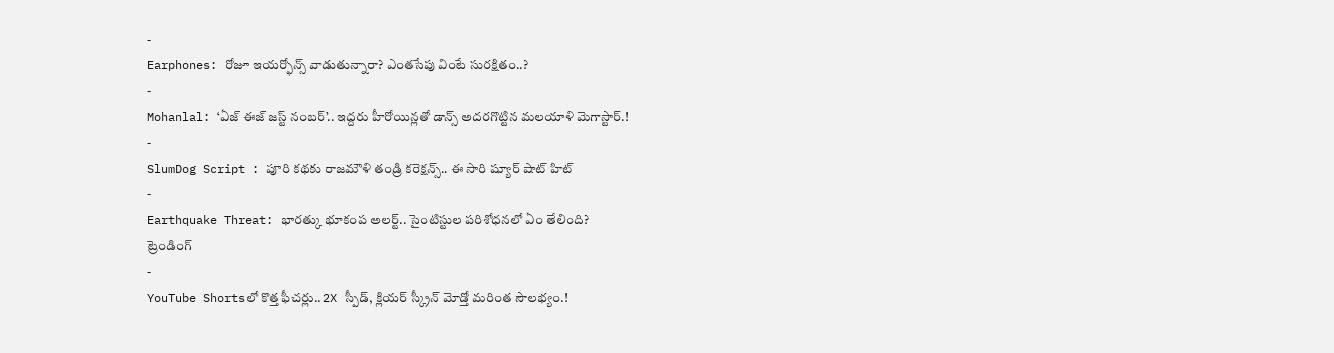-
Earphones: రోజూ ఇయర్ఫోన్స్ వాడుతున్నారా? ఎంతసేపు వింటే సురక్షితం..?
-
Mohanlal: ‘ఏజ్ ఈజ్ జస్ట్ నంబర్’.. ఇద్దరు హీరోయిన్లతో డాన్స్ అదరగొట్టిన మలయాళి మెగాస్టార్.!
-
SlumDog Script : పూరి కథకు రాజమౌళి తండ్రి కరెక్షన్స్.. ఈ సారి ష్యూర్ షాట్ హిట్
-
Earthquake Threat: భారత్కు భూకంప అలర్ట్.. సైంటిస్టుల పరిశోధనలో ఏం తేలింది?
ట్రెండింగ్
-
YouTube Shortsలో కొత్త ఫీచర్లు.. 2X స్పీడ్, క్లియర్ స్క్రీన్ మోడ్తో మరింత సౌలభ్యం.!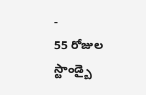-
55 రోజుల స్టాండ్బై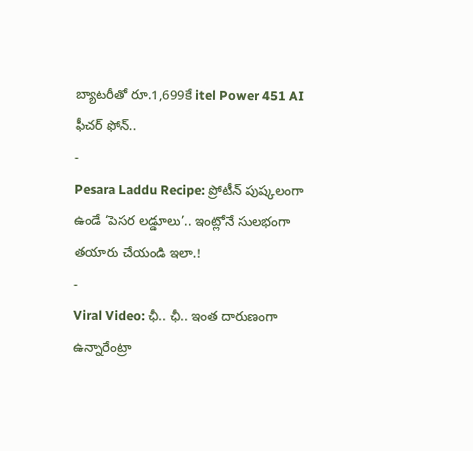బ్యాటరీతో రూ.1,699కే itel Power 451 AI ఫీచర్ ఫోన్..
-
Pesara Laddu Recipe: ప్రోటీన్ పుష్కలంగా ఉండే ‘పెసర లడ్డూలు’.. ఇంట్లోనే సులభంగా తయారు చేయండి ఇలా.!
-
Viral Video: ఛీ.. ఛీ.. ఇంత దారుణంగా ఉన్నారేంట్రా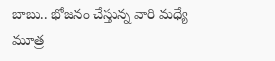బాబు.. భోజనం చేస్తున్న వారి మధ్యే మూత్ర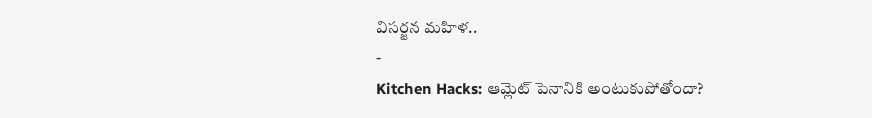విసర్జన మహిళ..
-
Kitchen Hacks: ఆమ్లెట్ పెనానికి అంటుకుపోతోందా?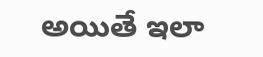అయితే ఇలా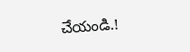చేయండి.!